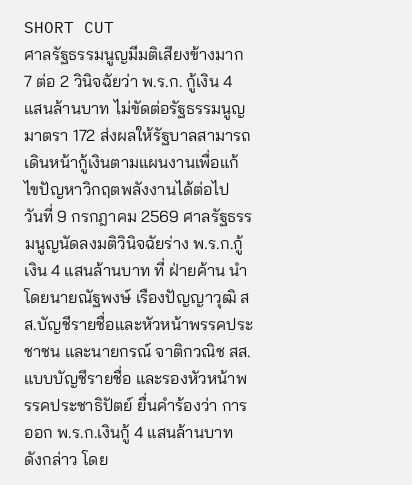SHORT CUT
ศาลรัฐธรรมนูญมีมติเสียงข้างมาก 7 ต่อ 2 วินิจฉัยว่า พ.ร.ก. กู้เงิน 4 แสนล้านบาท ไม่ขัดต่อรัฐธรรมนูญมาตรา 172 ส่งผลให้รัฐบาลสามารถเดินหน้ากู้เงินตามแผนงานเพื่อแก้ไขปัญหาวิกฤตพลังงานได้ต่อไป
วันที่ 9 กรกฎาคม 2569 ศาลรัฐธรรมนูญนัดลงมติวินิจฉัยร่าง พ.ร.ก.กู้เงิน 4 แสนล้านบาท ที่ ฝ่ายค้าน นำโดยนายณัฐพงษ์ เรืองปัญญาวุฒิ สส.บัญชีรายชื่อและหัวหน้าพรรคประชาชน และนายกรณ์ จาติกวณิช สส.แบบบัญชีรายชื่อ และรองหัวหน้าพรรคประชาธิปัตย์ ยื่นคำร้องว่า การออก พ.ร.ก.เงินกู้ 4 แสนล้านบาท ดังกล่าว โดย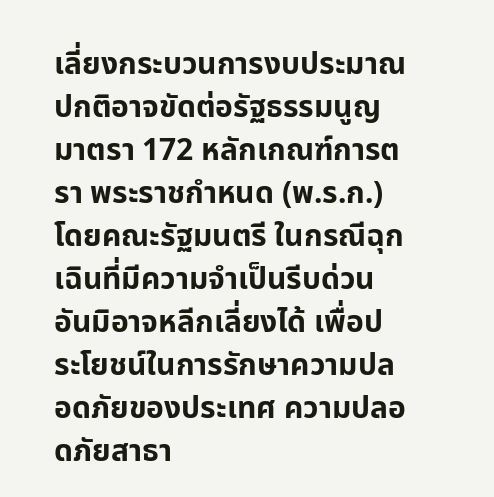เลี่ยงกระบวนการงบประมาณปกติอาจขัดต่อรัฐธรรมนูญ มาตรา 172 หลักเกณฑ์การตรา พระราชกำหนด (พ.ร.ก.) โดยคณะรัฐมนตรี ในกรณีฉุกเฉินที่มีความจำเป็นรีบด่วนอันมิอาจหลีกเลี่ยงได้ เพื่อประโยชน์ในการรักษาความปลอดภัยของประเทศ ความปลอดภัยสาธา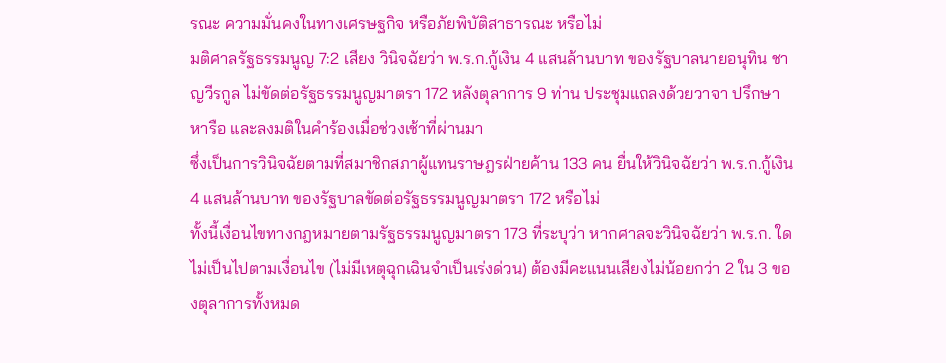รณะ ความมั่นคงในทางเศรษฐกิจ หรือภัยพิบัติสาธารณะ หรือไม่
มติศาลรัฐธรรมนูญ 7:2 เสียง วินิจฉัยว่า พ.ร.ก.กู้เงิน 4 แสนล้านบาท ของรัฐบาลนายอนุทิน ชาญวีรกูล ไม่ขัดต่อรัฐธรรมนูญมาตรา 172 หลังตุลาการ 9 ท่าน ประชุมแถลงด้วยวาจา ปรึกษาหารือ และลงมติในคำร้องเมื่อช่วงเช้าที่ผ่านมา
ซึ่งเป็นการวินิจฉัยตามที่สมาชิกสภาผู้แทนราษฎรฝ่ายค้าน 133 คน ยื่นให้วินิจฉัยว่า พ.ร.ก.กู้เงิน 4 แสนล้านบาท ของรัฐบาลขัดต่อรัฐธรรมนูญมาตรา 172 หรือไม่
ทั้งนี้เงื่อนไขทางกฎหมายตามรัฐธรรมนูญมาตรา 173 ที่ระบุว่า หากศาลจะวินิจฉัยว่า พ.ร.ก. ใดไม่เป็นไปตามเงื่อนไข (ไม่มีเหตุฉุกเฉินจำเป็นเร่งด่วน) ต้องมีคะแนนเสียงไม่น้อยกว่า 2 ใน 3 ของตุลาการทั้งหมด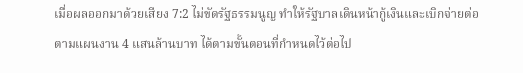เมื่อผลออกมาด้วยเสียง 7:2 ไม่ขัดรัฐธรรมนูญ ทำให้รัฐบาลเดินหน้ากู้เงินและเบิกจ่ายต่อตามแผนงาน 4 แสนล้านบาท ได้ตามขั้นตอนที่กำหนดไว้ต่อไป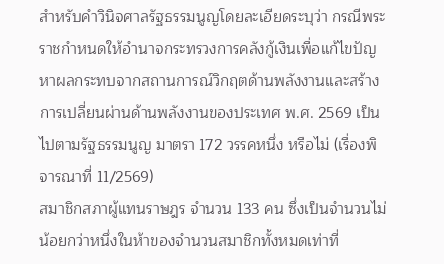สำหรับคำวินิจศาลรัฐธรรมนูญโดยละเอียดระบุว่า กรณีพระราชกำหนดให้อำนาจกระทรวงการคลังกู้เงินเพื่อแก้ไขปัญหาผลกระทบจากสถานการณ์วิกฤตด้านพลังงานและสร้างการเปลี่ยนผ่านด้านพลังงานของประเทศ พ.ศ. 2569 เป็นไปตามรัฐธรรมนูญ มาตรา 172 วรรคหนึ่ง หรือไม่ (เรื่องพิจารณาที่ 11/2569)
สมาชิกสภาผู้แทนราษฎร จำนวน 133 คน ซึ่งเป็นจำนวนไม่น้อยกว่าหนึ่งในห้าของจำนวนสมาชิกทั้งหมดเท่าที่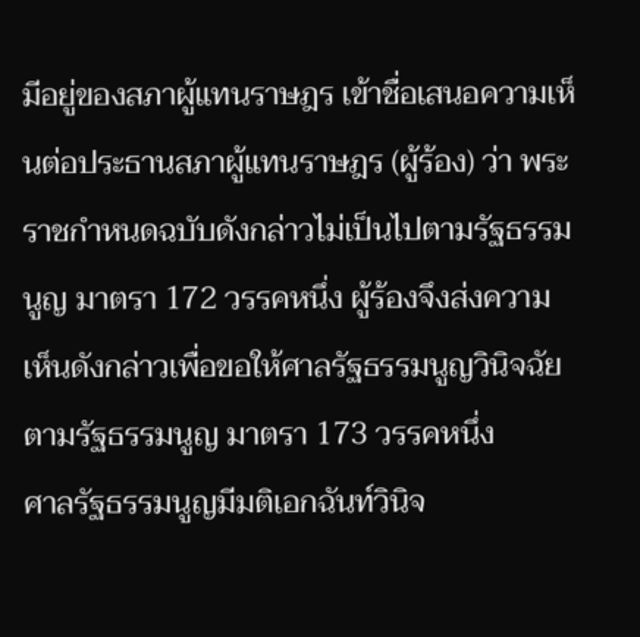มีอยู่ของสภาผู้แทนราษฎร เข้าชื่อเสนอความเห็นต่อประธานสภาผู้แทนราษฎร (ผู้ร้อง) ว่า พระราชกำหนดฉบับดังกล่าวไม่เป็นไปตามรัฐธรรมนูญ มาตรา 172 วรรคหนึ่ง ผู้ร้องจึงส่งความเห็นดังกล่าวเพื่อขอให้ศาลรัฐธรรมนูญวินิจฉัยตามรัฐธรรมนูญ มาตรา 173 วรรคหนึ่ง
ศาลรัฐธรรมนูญมีมติเอกฉันท์วินิจ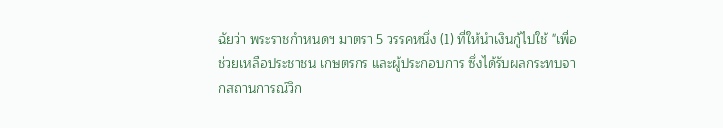ฉัยว่า พระราชกำหนดฯ มาตรา 5 วรรคหนึ่ง (1) ที่ให้นำเงินกู้ไปใช้ "เพื่อช่วยเหลือประชาชน เกษตรกร และผู้ประกอบการ ซึ่งได้รับผลกระทบจากสถานการณ์วิก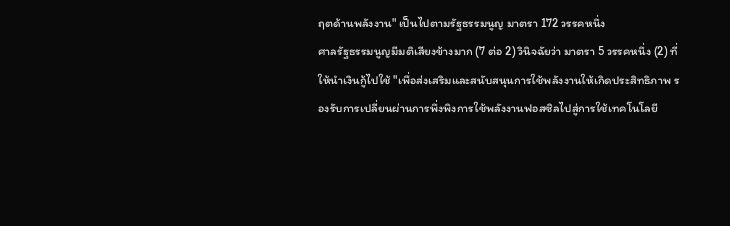ฤตด้านพลังงาน" เป็นไปตามรัฐธรรมนูญ มาตรา 172 วรรคหนึ่ง
ศาลรัฐธรรมนูญมีมติเสียงข้างมาก (7 ต่อ 2) วินิจฉัยว่า มาตรา 5 วรรคหนึ่ง (2) ที่ให้นำเงินกู้ไปใช้ "เพื่อส่งเสริมและสนับสนุนการใช้พลังงานให้เกิดประสิทธิภาพ รองรับการเปลี่ยนผ่านการพึ่งพิงการใช้พลังงานฟอสซิลไปสู่การใช้เทคโนโลยี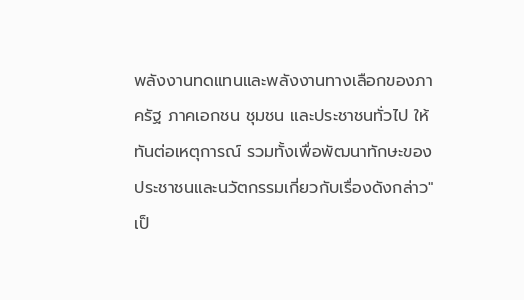พลังงานทดแทนและพลังงานทางเลือกของภาครัฐ ภาคเอกชน ชุมชน และประชาชนทั่วไป ให้ทันต่อเหตุการณ์ รวมทั้งเพื่อพัฒนาทักษะของประชาชนและนวัตกรรมเกี่ยวกับเรื่องดังกล่าว" เป็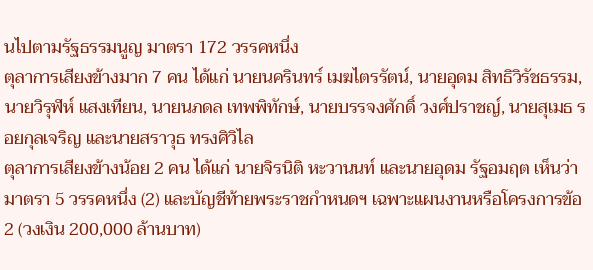นไปตามรัฐธรรมนูญ มาตรา 172 วรรคหนึ่ง
ตุลาการเสียงข้างมาก 7 คน ได้แก่ นายนครินทร์ เมฆไตรรัตน์, นายอุดม สิทธิวิรัชธรรม, นายวิรุฬห์ แสงเทียน, นายนภดล เทพพิทักษ์, นายบรรจงศักดิ์ วงศ์ปราชญ์, นายสุเมธ รอยกุลเจริญ และนายสราวุธ ทรงศิวิไล
ตุลาการเสียงข้างน้อย 2 คน ได้แก่ นายจิรนิติ หะวานนท์ และนายอุดม รัฐอมฤต เห็นว่ามาตรา 5 วรรคหนึ่ง (2) และบัญชีท้ายพระราชกำหนดฯ เฉพาะแผนงานหรือโครงการข้อ 2 (วงเงิน 200,000 ล้านบาท)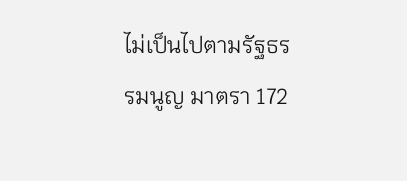ไม่เป็นไปตามรัฐธรรมนูญ มาตรา 172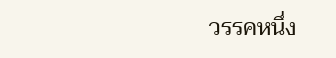วรรคหนึ่ง